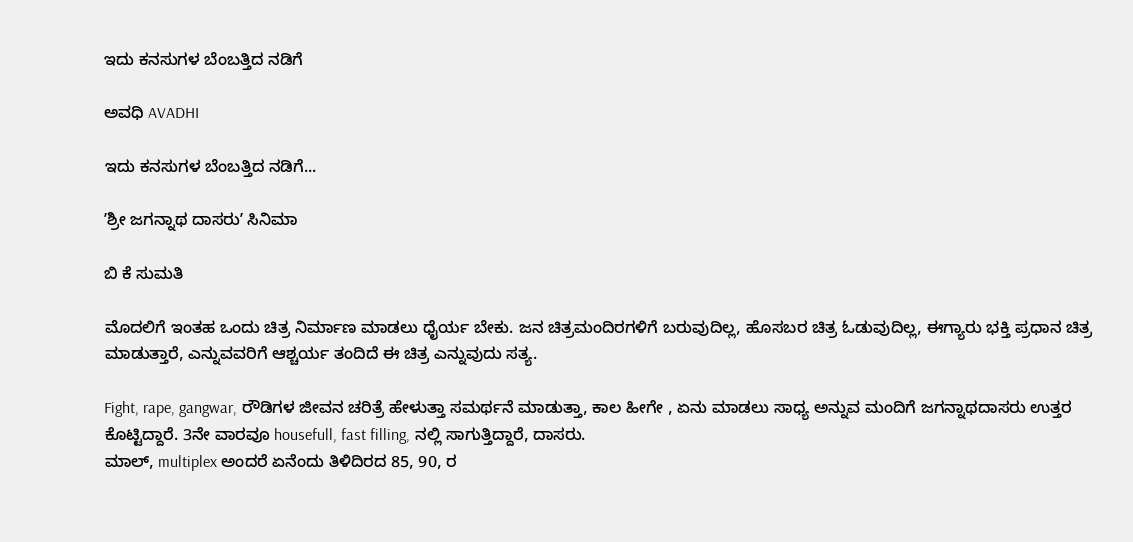ಇದು ಕನಸುಗಳ ಬೆಂಬತ್ತಿದ ನಡಿಗೆ‍

ಅವಧಿ AVADHI

ಇದು ಕನಸುಗಳ ಬೆಂಬತ್ತಿದ ನಡಿಗೆ...

ʼಶ್ರೀ ಜಗನ್ನಾಥ ದಾಸರುʼ ಸಿನಿಮಾ

ಬಿ ಕೆ ಸುಮತಿ

ಮೊದಲಿಗೆ ಇಂತಹ ಒಂದು ಚಿತ್ರ ನಿರ್ಮಾಣ ಮಾಡಲು ಧೈರ್ಯ ಬೇಕು. ಜನ ಚಿತ್ರಮಂದಿರಗಳಿಗೆ ಬರುವುದಿಲ್ಲ, ಹೊಸಬರ ಚಿತ್ರ ಓಡುವುದಿಲ್ಲ, ಈಗ್ಯಾರು ಭಕ್ತಿ ಪ್ರಧಾನ ಚಿತ್ರ ಮಾಡುತ್ತಾರೆ, ಎನ್ನುವವರಿಗೆ ಆಶ್ಚರ್ಯ ತಂದಿದೆ ಈ ಚಿತ್ರ ಎನ್ನುವುದು ಸತ್ಯ.

Fight, rape, gangwar, ರೌಡಿಗಳ ಜೀವನ ಚರಿತ್ರೆ ಹೇಳುತ್ತಾ ಸಮರ್ಥನೆ ಮಾಡುತ್ತಾ, ಕಾಲ ಹೀಗೇ , ಏನು ಮಾಡಲು ಸಾಧ್ಯ ಅನ್ನುವ ಮಂದಿಗೆ ಜಗನ್ನಾಥದಾಸರು ಉತ್ತರ ಕೊಟ್ಟಿದ್ದಾರೆ. 3ನೇ ವಾರವೂ housefull, fast filling, ನಲ್ಲಿ ಸಾಗುತ್ತಿದ್ದಾರೆ, ದಾಸರು.
ಮಾಲ್, multiplex ಅಂದರೆ ಏನೆಂದು ತಿಳಿದಿರದ 85, 90, ರ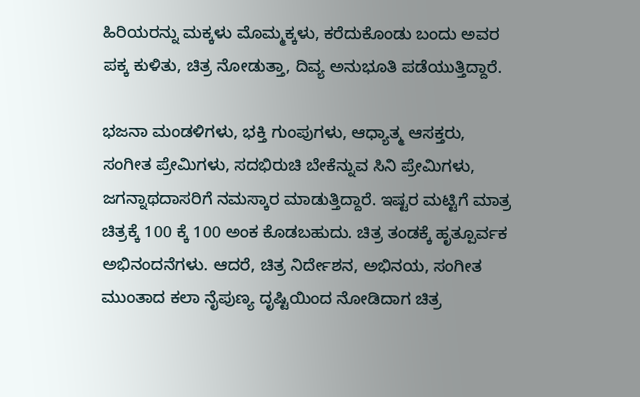ಹಿರಿಯರನ್ನು ಮಕ್ಕಳು ಮೊಮ್ಮಕ್ಕಳು, ಕರೆದುಕೊಂಡು ಬಂದು ಅವರ ಪಕ್ಕ ಕುಳಿತು, ಚಿತ್ರ ನೋಡುತ್ತಾ, ದಿವ್ಯ ಅನುಭೂತಿ ಪಡೆಯುತ್ತಿದ್ದಾರೆ.

ಭಜನಾ ಮಂಡಳಿಗಳು, ಭಕ್ತಿ ಗುಂಪುಗಳು, ಆಧ್ಯಾತ್ಮ ಆಸಕ್ತರು, ಸಂಗೀತ ಪ್ರೇಮಿಗಳು, ಸದಭಿರುಚಿ ಬೇಕೆನ್ನುವ ಸಿನಿ ಪ್ರೇಮಿಗಳು, ಜಗನ್ನಾಥದಾಸರಿಗೆ ನಮಸ್ಕಾರ ಮಾಡುತ್ತಿದ್ದಾರೆ. ಇಷ್ಟರ ಮಟ್ಟಿಗೆ ಮಾತ್ರ ಚಿತ್ರಕ್ಕೆ 100 ಕ್ಕೆ 100 ಅಂಕ ಕೊಡಬಹುದು. ಚಿತ್ರ ತಂಡಕ್ಕೆ ಹೃತ್ಪೂರ್ವಕ ಅಭಿನಂದನೆಗಳು. ಆದರೆ, ಚಿತ್ರ ನಿರ್ದೇಶನ, ಅಭಿನಯ, ಸಂಗೀತ ಮುಂತಾದ ಕಲಾ ನೈಪುಣ್ಯ ದೃಷ್ಟಿಯಿಂದ ನೋಡಿದಾಗ ಚಿತ್ರ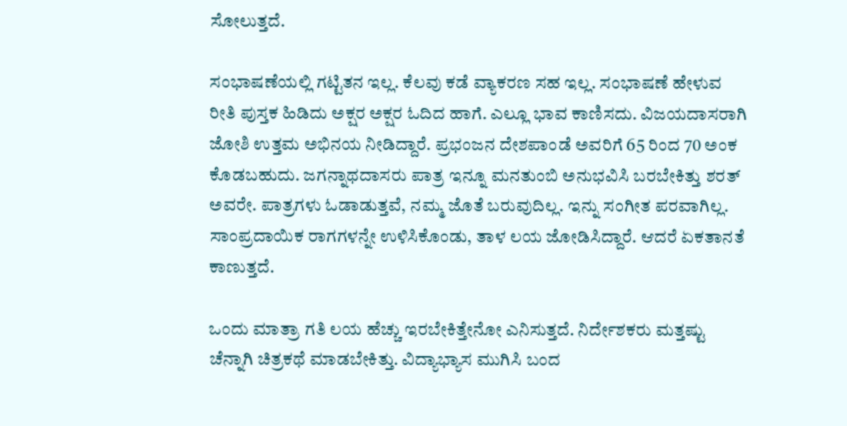ಸೋಲುತ್ತದೆ.

ಸಂಭಾಷಣೆಯಲ್ಲಿ ಗಟ್ಟಿತನ ಇಲ್ಲ. ಕೆಲವು ಕಡೆ ವ್ಯಾಕರಣ ಸಹ ಇಲ್ಲ. ಸಂಭಾಷಣೆ ಹೇಳುವ ರೀತಿ ಪುಸ್ತಕ ಹಿಡಿದು ಅಕ್ಷರ ಅಕ್ಷರ ಓದಿದ ಹಾಗೆ. ಎಲ್ಲೂ ಭಾವ ಕಾಣಿಸದು. ವಿಜಯದಾಸರಾಗಿ ಜೋಶಿ ಉತ್ತಮ ಅಭಿನಯ ನೀಡಿದ್ದಾರೆ. ಪ್ರಭಂಜನ ದೇಶಪಾಂಡೆ ಅವರಿಗೆ 65 ರಿಂದ 70 ಅಂಕ ಕೊಡಬಹುದು. ಜಗನ್ನಾಥದಾಸರು ಪಾತ್ರ ಇನ್ನೂ ಮನತುಂಬಿ ಅನುಭವಿಸಿ ಬರಬೇಕಿತ್ತು ಶರತ್ ಅವರೇ. ಪಾತ್ರಗಳು ಓಡಾಡುತ್ತವೆ, ನಮ್ಮ ಜೊತೆ ಬರುವುದಿಲ್ಲ. ಇನ್ನು ಸಂಗೀತ ಪರವಾಗಿಲ್ಲ. ಸಾಂಪ್ರದಾಯಿಕ ರಾಗಗಳನ್ನೇ ಉಳಿಸಿಕೊಂಡು, ತಾಳ ಲಯ ಜೋಡಿಸಿದ್ದಾರೆ. ಆದರೆ ಏಕತಾನತೆ ಕಾಣುತ್ತದೆ.

ಒಂದು ಮಾತ್ರಾ ಗತಿ ಲಯ ಹೆಚ್ಚು ಇರಬೇಕಿತ್ತೇನೋ ಎನಿಸುತ್ತದೆ. ನಿರ್ದೇಶಕರು ಮತ್ತಷ್ಟು ಚೆನ್ನಾಗಿ ಚಿತ್ರಕಥೆ ಮಾಡಬೇಕಿತ್ತು. ವಿದ್ಯಾಭ್ಯಾಸ ಮುಗಿಸಿ ಬಂದ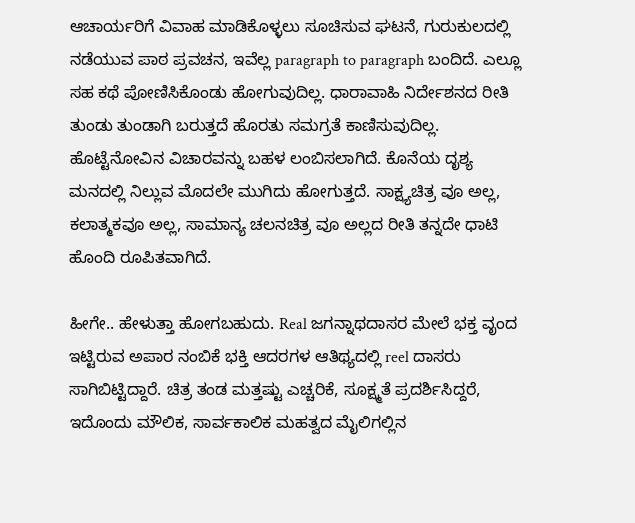ಆಚಾರ್ಯರಿಗೆ ವಿವಾಹ ಮಾಡಿಕೊಳ್ಳಲು ಸೂಚಿಸುವ ಘಟನೆ, ಗುರುಕುಲದಲ್ಲಿ ನಡೆಯುವ ಪಾಠ ಪ್ರವಚನ, ಇವೆಲ್ಲ paragraph to paragraph ಬಂದಿದೆ. ಎಲ್ಲೂ ಸಹ ಕಥೆ ಪೋಣಿಸಿಕೊಂಡು ಹೋಗುವುದಿಲ್ಲ. ಧಾರಾವಾಹಿ ನಿರ್ದೇಶನದ ರೀತಿ ತುಂಡು ತುಂಡಾಗಿ ಬರುತ್ತದೆ ಹೊರತು ಸಮಗ್ರತೆ ಕಾಣಿಸುವುದಿಲ್ಲ. ಹೊಟ್ಟೆನೋವಿನ ವಿಚಾರವನ್ನು ಬಹಳ ಲಂಬಿಸಲಾಗಿದೆ. ಕೊನೆಯ ದೃಶ್ಯ ಮನದಲ್ಲಿ ನಿಲ್ಲುವ ಮೊದಲೇ ಮುಗಿದು ಹೋಗುತ್ತದೆ. ಸಾಕ್ಷ್ಯಚಿತ್ರ ವೂ ಅಲ್ಲ, ಕಲಾತ್ಮಕವೂ ಅಲ್ಲ, ಸಾಮಾನ್ಯ ಚಲನಚಿತ್ರ ವೂ ಅಲ್ಲದ ರೀತಿ ತನ್ನದೇ ಧಾಟಿ ಹೊಂದಿ ರೂಪಿತವಾಗಿದೆ.

ಹೀಗೇ.. ಹೇಳುತ್ತಾ ಹೋಗಬಹುದು. Real ಜಗನ್ನಾಥದಾಸರ ಮೇಲೆ ಭಕ್ತ ವೃಂದ ಇಟ್ಟಿರುವ ಅಪಾರ ನಂಬಿಕೆ ಭಕ್ತಿ ಆದರಗಳ ಆತಿಥ್ಯದಲ್ಲಿ reel ದಾಸರು ಸಾಗಿಬಿಟ್ಟಿದ್ದಾರೆ. ಚಿತ್ರ ತಂಡ ಮತ್ತಷ್ಟು ಎಚ್ಚರಿಕೆ, ಸೂಕ್ಷ್ಮತೆ ಪ್ರದರ್ಶಿಸಿದ್ದರೆ, ಇದೊಂದು ಮೌಲಿಕ, ಸಾರ್ವಕಾಲಿಕ ಮಹತ್ವದ ಮೈಲಿಗಲ್ಲಿನ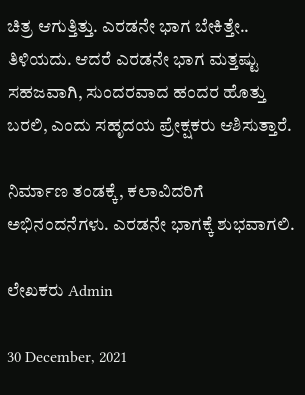ಚಿತ್ರ ಆಗುತ್ತಿತ್ತು. ಎರಡನೇ ಭಾಗ ಬೇಕಿತ್ತೇ.. ತಿಳಿಯದು. ಆದರೆ ಎರಡನೇ ಭಾಗ ಮತ್ತಷ್ಟು ಸಹಜವಾಗಿ, ಸುಂದರವಾದ ಹಂದರ ಹೊತ್ತು ಬರಲಿ, ಎಂದು ಸಹೃದಯ ಪ್ರೇಕ್ಷಕರು ಆಶಿಸುತ್ತಾರೆ.

ನಿರ್ಮಾಣ ತಂಡಕ್ಕೆ, ಕಲಾವಿದರಿಗೆ ಅಭಿನಂದನೆಗಳು. ಎರಡನೇ ಭಾಗಕ್ಕೆ ಶುಭವಾಗಲಿ.

ಲೇಖಕರು Admin

30 December, 2021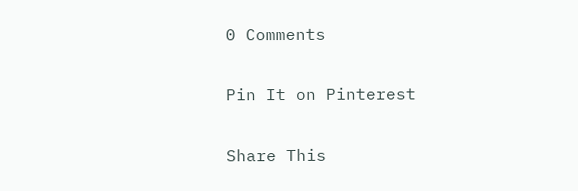0 Comments

Pin It on Pinterest

Share This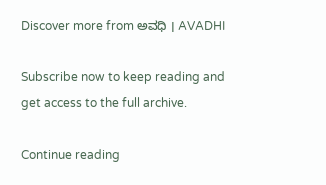Discover more from ಅವಧಿ । AVADHI

Subscribe now to keep reading and get access to the full archive.

Continue reading